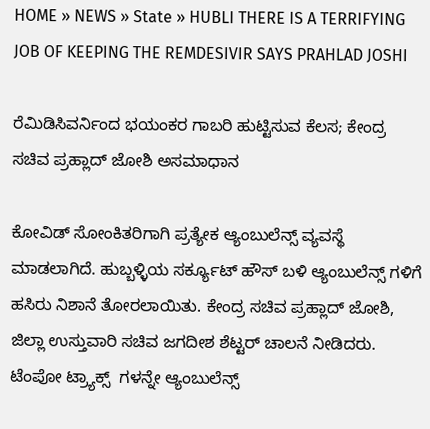HOME » NEWS » State » HUBLI THERE IS A TERRIFYING JOB OF KEEPING THE REMDESIVIR SAYS PRAHLAD JOSHI

ರೆಮಿಡಿಸಿವರ್ನಿಂದ ಭಯಂಕರ ಗಾಬರಿ ಹುಟ್ಟಿಸುವ ಕೆಲಸ; ಕೇಂದ್ರ ಸಚಿವ ಪ್ರಹ್ಲಾದ್ ಜೋಶಿ ಅಸಮಾಧಾನ

ಕೋವಿಡ್ ಸೋಂಕಿತರಿಗಾಗಿ ಪ್ರತ್ಯೇಕ ಆ್ಯಂಬುಲೆನ್ಸ್ ವ್ಯವಸ್ಥೆ ಮಾಡಲಾಗಿದೆ. ಹುಬ್ಬಳ್ಳಿಯ ಸರ್ಕ್ಯೂಟ್ ಹೌಸ್ ಬಳಿ ಆ್ಯಂಬುಲೆನ್ಸ್ ಗಳಿಗೆ ಹಸಿರು ನಿಶಾನೆ ತೋರಲಾಯಿತು. ಕೇಂದ್ರ ಸಚಿವ ಪ್ರಹ್ಲಾದ್ ಜೋಶಿ, ಜಿಲ್ಲಾ ಉಸ್ತುವಾರಿ ಸಚಿವ ಜಗದೀಶ ಶೆಟ್ಟರ್ ಚಾಲನೆ ನೀಡಿದರು. ಟೆಂಪೋ ಟ್ರ್ಯಾಕ್ಸ್  ಗಳನ್ನೇ ಆ್ಯಂಬುಲೆನ್ಸ್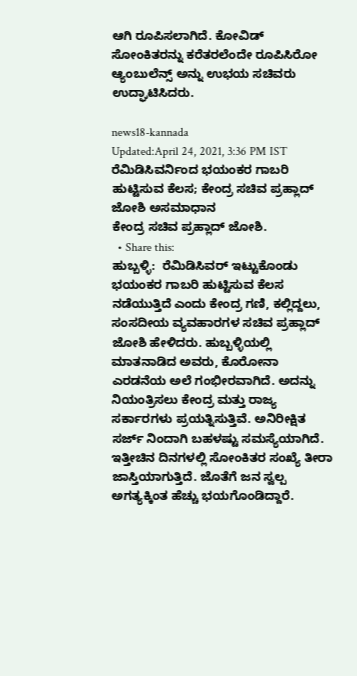ಆಗಿ ರೂಪಿಸಲಾಗಿದೆ. ಕೋವಿಡ್ ಸೋಂಕಿತರನ್ನು ಕರೆತರಲೆಂದೇ ರೂಪಿಸಿರೋ ಆ್ಯಂಬುಲೆನ್ಸ್ ಅನ್ನು ಉಭಯ ಸಚಿವರು ಉದ್ಘಾಟಿಸಿದರು.

news18-kannada
Updated:April 24, 2021, 3:36 PM IST
ರೆಮಿಡಿಸಿವರ್ನಿಂದ ಭಯಂಕರ ಗಾಬರಿ ಹುಟ್ಟಿಸುವ ಕೆಲಸ; ಕೇಂದ್ರ ಸಚಿವ ಪ್ರಹ್ಲಾದ್ ಜೋಶಿ ಅಸಮಾಧಾನ
ಕೇಂದ್ರ ಸಚಿವ ಪ್ರಹ್ಲಾದ್ ಜೋಶಿ.
  • Share this:
ಹುಬ್ಬಳ್ಳಿ:  ರೆಮಿಡಿಸಿವರ್ ಇಟ್ಟುಕೊಂಡು ಭಯಂಕರ ಗಾಬರಿ ಹುಟ್ಟಿಸುವ ಕೆಲಸ ನಡೆಯುತ್ತಿದೆ ಎಂದು ಕೇಂದ್ರ ಗಣಿ, ಕಲ್ಲಿದ್ದಲು, ಸಂಸದೀಯ ವ್ಯವಹಾರಗಳ ಸಚಿವ ಪ್ರಹ್ಲಾದ್ ಜೋಶಿ ಹೇಳಿದರು. ಹುಬ್ಬಳ್ಳಿಯಲ್ಲಿ ಮಾತನಾಡಿದ ಅವರು, ಕೊರೋನಾ ಎರಡನೆಯ ಅಲೆ ಗಂಭೀರವಾಗಿದೆ. ಅದನ್ನು ನಿಯಂತ್ರಿಸಲು ಕೇಂದ್ರ ಮತ್ತು ರಾಜ್ಯ ಸರ್ಕಾರಗಳು ಪ್ರಯತ್ನಿಸುತ್ತಿವೆ. ಅನಿರೀಕ್ಷಿತ  ಸರ್ಜ್ ನಿಂದಾಗಿ ಬಹಳಷ್ಟು ಸಮಸ್ಯೆಯಾಗಿದೆ. ಇತ್ತೀಚಿನ ದಿನಗಳಲ್ಲಿ ಸೋಂಕಿತರ ಸಂಖ್ಯೆ ತೀರಾ ಜಾಸ್ತಿಯಾಗುತ್ತಿದೆ. ಜೊತೆಗೆ ಜನ ಸ್ವಲ್ಪ ಅಗತ್ಯಕ್ಕಿಂತ ಹೆಚ್ಚು ಭಯಗೊಂಡಿದ್ದಾರೆ.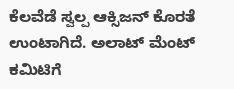ಕೆಲವೆಡೆ ಸ್ವಲ್ಪ ಆಕ್ಸಿಜನ್ ಕೊರತೆ ಉಂಟಾಗಿದೆ. ಅಲಾಟ್ ಮೆಂಟ್ ಕಮಿಟಿಗೆ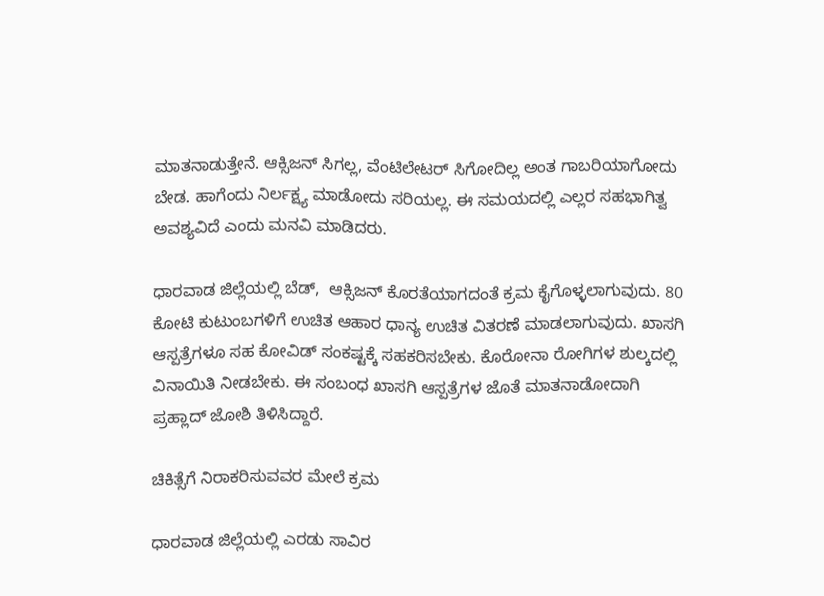ಮಾತನಾಡುತ್ತೇನೆ. ಆಕ್ಸಿಜನ್ ಸಿಗಲ್ಲ, ವೆಂಟಿಲೇಟರ್ ಸಿಗೋದಿಲ್ಲ ಅಂತ ಗಾಬರಿಯಾಗೋದು ಬೇಡ. ಹಾಗೆಂದು ನಿರ್ಲಕ್ಷ್ಯ ಮಾಡೋದು ಸರಿಯಲ್ಲ. ಈ ಸಮಯದಲ್ಲಿ ಎಲ್ಲರ ಸಹಭಾಗಿತ್ವ ಅವಶ್ಯವಿದೆ ಎಂದು ಮನವಿ ಮಾಡಿದರು.

ಧಾರವಾಡ ಜಿಲ್ಲೆಯಲ್ಲಿ ಬೆಡ್,  ಆಕ್ಸಿಜನ್ ಕೊರತೆಯಾಗದಂತೆ ಕ್ರಮ ಕೈಗೊಳ್ಳಲಾಗುವುದು. 80 ಕೋಟಿ ಕುಟುಂಬಗಳಿಗೆ ಉಚಿತ ಆಹಾರ ಧಾನ್ಯ ಉಚಿತ ವಿತರಣೆ ಮಾಡಲಾಗುವುದು. ಖಾಸಗಿ ಆಸ್ಪತ್ರೆಗಳೂ ಸಹ ಕೋವಿಡ್ ಸಂಕಷ್ಟಕ್ಕೆ ಸಹಕರಿಸಬೇಕು. ಕೊರೋನಾ ರೋಗಿಗಳ ಶುಲ್ಕದಲ್ಲಿ ವಿನಾಯಿತಿ ನೀಡಬೇಕು. ಈ ಸಂಬಂಧ ಖಾಸಗಿ ಆಸ್ಪತ್ರೆಗಳ ಜೊತೆ ಮಾತನಾಡೋದಾಗಿ ಪ್ರಹ್ಲಾದ್ ಜೋಶಿ ತಿಳಿಸಿದ್ದಾರೆ.

ಚಿಕಿತ್ಸೆಗೆ ನಿರಾಕರಿಸುವವರ ಮೇಲೆ ಕ್ರಮ

ಧಾರವಾಡ ಜಿಲ್ಲೆಯಲ್ಲಿ ಎರಡು ಸಾವಿರ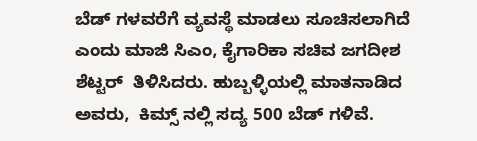ಬೆಡ್ ಗಳವರೆಗೆ ವ್ಯವಸ್ಥೆ ಮಾಡಲು ಸೂಚಿಸಲಾಗಿದೆ ಎಂದು ಮಾಜಿ ಸಿಎಂ, ಕೈಗಾರಿಕಾ ಸಚಿವ ಜಗದೀಶ ಶೆಟ್ಟರ್  ತಿಳಿಸಿದರು. ಹುಬ್ಬಳ್ಳಿಯಲ್ಲಿ ಮಾತನಾಡಿದ ಅವರು,  ಕಿಮ್ಸ್ ನಲ್ಲಿ ಸದ್ಯ 500 ಬೆಡ್ ಗಳಿವೆ.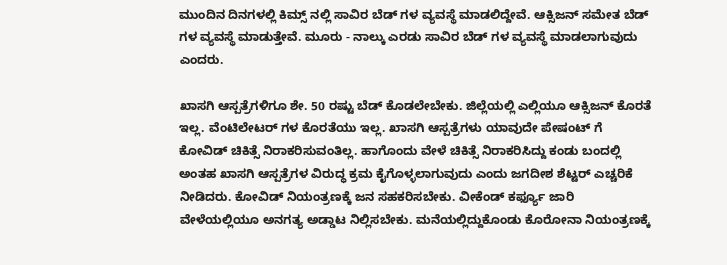ಮುಂದಿನ ದಿನಗಳಲ್ಲಿ ಕಿಮ್ಸ್ ನಲ್ಲಿ ಸಾವಿರ ಬೆಡ್ ಗಳ ವ್ಯವಸ್ಥೆ ಮಾಡಲಿದ್ದೇವೆ. ಆಕ್ಸಿಜನ್ ಸಮೇತ ಬೆಡ್ ಗಳ ವ್ಯವಸ್ಥೆ ಮಾಡುತ್ತೇವೆ. ಮೂರು - ನಾಲ್ಕು ಎರಡು ಸಾವಿರ ಬೆಡ್ ಗಳ ವ್ಯವಸ್ಥೆ ಮಾಡಲಾಗುವುದು ಎಂದರು.

ಖಾಸಗಿ ಆಸ್ಪತ್ರೆಗಳಿಗೂ ಶೇ. 50 ರಷ್ಟು ಬೆಡ್ ಕೊಡಲೇಬೇಕು. ಜಿಲ್ಲೆಯಲ್ಲಿ ಎಲ್ಲಿಯೂ ಆಕ್ಸಿಜನ್ ಕೊರತೆ ಇಲ್ಲ. ವೆಂಟಿಲೇಟರ್ ಗಳ ಕೊರತೆಯು ಇಲ್ಲ. ಖಾಸಗಿ ಆಸ್ಪತ್ರೆಗಳು ಯಾವುದೇ ಪೇಷಂಟ್ ಗೆ ಕೋವಿಡ್ ಚಿಕಿತ್ಸೆ ನಿರಾಕರಿಸುವಂತಿಲ್ಲ. ಹಾಗೊಂದು ವೇಳೆ ಚಿಕಿತ್ಸೆ ನಿರಾಕರಿಸಿದ್ದು ಕಂಡು ಬಂದಲ್ಲಿ ಅಂತಹ ಖಾಸಗಿ ಆಸ್ಪತ್ರೆಗಳ ವಿರುದ್ಧ ಕ್ರಮ ಕೈಗೊಳ್ಳಲಾಗುವುದು ಎಂದು ಜಗದೀಶ ಶೆಟ್ಟರ್ ಎಚ್ಚರಿಕೆ ನೀಡಿದರು. ಕೋವಿಡ್ ನಿಯಂತ್ರಣಕ್ಕೆ ಜನ ಸಹಕರಿಸಬೇಕು. ವೀಕೆಂಡ್ ಕರ್ಫ್ಯೂ ಜಾರಿ ವೇಳೆಯಲ್ಲಿಯೂ ಅನಗತ್ಯ ಅಡ್ಡಾಟ ನಿಲ್ಲಿಸಬೇಕು. ಮನೆಯಲ್ಲಿದ್ದುಕೊಂಡು ಕೊರೋನಾ ನಿಯಂತ್ರಣಕ್ಕೆ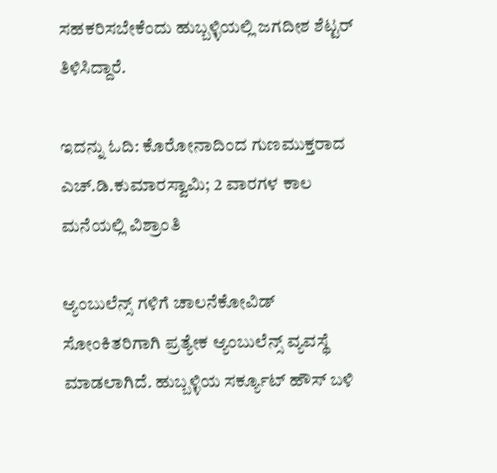ಸಹಕರಿಸಬೇಕೆಂದು ಹುಬ್ಬಳ್ಳಿಯಲ್ಲಿ ಜಗದೀಶ ಶೆಟ್ಟರ್ ತಿಳಿಸಿದ್ದಾರೆ.

ಇದನ್ನು ಓದಿ: ಕೊರೋನಾದಿಂದ ಗುಣಮುಕ್ತರಾದ ಎಚ್.ಡಿ.ಕುಮಾರಸ್ವಾಮಿ; 2 ವಾರಗಳ ಕಾಲ ಮನೆಯಲ್ಲಿ ವಿಶ್ರಾಂತಿ

ಆ್ಯಂಬುಲೆನ್ಸ್ ಗಳಿಗೆ ಚಾಲನೆಕೋವಿಡ್ ಸೋಂಕಿತರಿಗಾಗಿ ಪ್ರತ್ಯೇಕ ಆ್ಯಂಬುಲೆನ್ಸ್ ವ್ಯವಸ್ಥೆ ಮಾಡಲಾಗಿದೆ. ಹುಬ್ಬಳ್ಳಿಯ ಸರ್ಕ್ಯೂಟ್ ಹೌಸ್ ಬಳಿ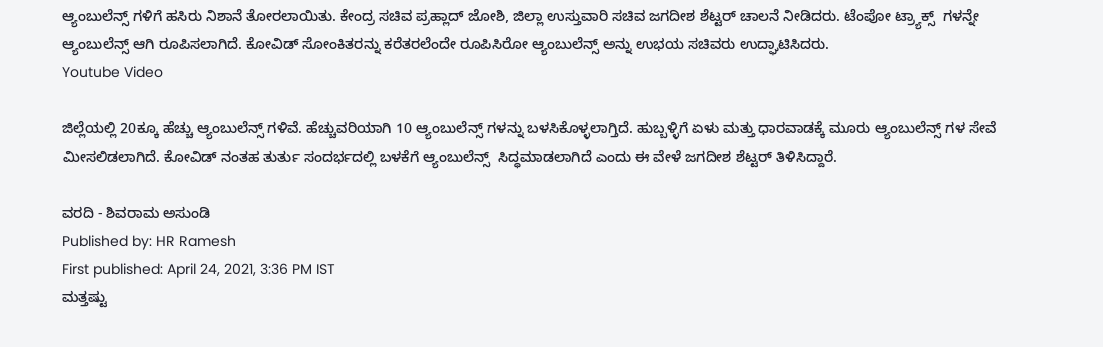ಆ್ಯಂಬುಲೆನ್ಸ್ ಗಳಿಗೆ ಹಸಿರು ನಿಶಾನೆ ತೋರಲಾಯಿತು. ಕೇಂದ್ರ ಸಚಿವ ಪ್ರಹ್ಲಾದ್ ಜೋಶಿ, ಜಿಲ್ಲಾ ಉಸ್ತುವಾರಿ ಸಚಿವ ಜಗದೀಶ ಶೆಟ್ಟರ್ ಚಾಲನೆ ನೀಡಿದರು. ಟೆಂಪೋ ಟ್ರ್ಯಾಕ್ಸ್  ಗಳನ್ನೇ ಆ್ಯಂಬುಲೆನ್ಸ್ ಆಗಿ ರೂಪಿಸಲಾಗಿದೆ. ಕೋವಿಡ್ ಸೋಂಕಿತರನ್ನು ಕರೆತರಲೆಂದೇ ರೂಪಿಸಿರೋ ಆ್ಯಂಬುಲೆನ್ಸ್ ಅನ್ನು ಉಭಯ ಸಚಿವರು ಉದ್ಘಾಟಿಸಿದರು.
Youtube Video

ಜಿಲ್ಲೆಯಲ್ಲಿ 20ಕ್ಕೂ ಹೆಚ್ಚು ಆ್ಯಂಬುಲೆನ್ಸ್ ಗಳಿವೆ. ಹೆಚ್ಚುವರಿಯಾಗಿ 10 ಆ್ಯಂಬುಲೆನ್ಸ್ ಗಳನ್ನು ಬಳಸಿಕೊಳ್ಳಲಾಗ್ತಿದೆ. ಹುಬ್ಬಳ್ಳಿಗೆ ಏಳು ಮತ್ತು ಧಾರವಾಡಕ್ಕೆ ಮೂರು ಆ್ಯಂಬುಲೆನ್ಸ್ ಗಳ ಸೇವೆ ಮೀಸಲಿಡಲಾಗಿದೆ. ಕೋವಿಡ್ ನಂತಹ ತುರ್ತು ಸಂದರ್ಭದಲ್ಲಿ ಬಳಕೆಗೆ ಆ್ಯಂಬುಲೆನ್ಸ್  ಸಿದ್ಧಮಾಡಲಾಗಿದೆ ಎಂದು ಈ ವೇಳೆ ಜಗದೀಶ ಶೆಟ್ಟರ್ ತಿಳಿಸಿದ್ದಾರೆ.

ವರದಿ - ಶಿವರಾಮ ಅಸುಂಡಿ
Published by: HR Ramesh
First published: April 24, 2021, 3:36 PM IST
ಮತ್ತಷ್ಟು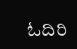ಓದಿರಿ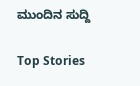ಮುಂದಿನ ಸುದ್ದಿ

Top Stories